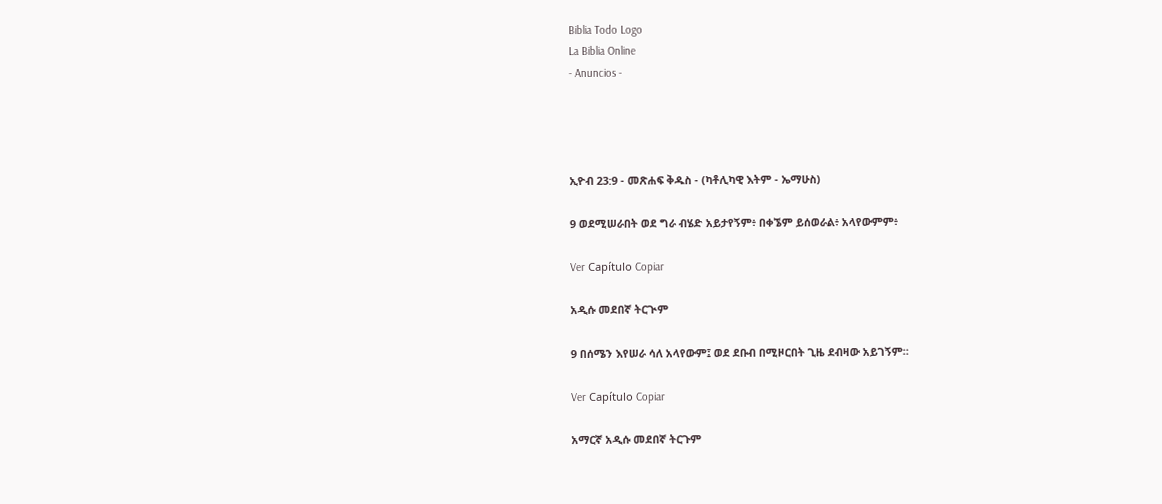Biblia Todo Logo
La Biblia Online
- Anuncios -




ኢዮብ 23:9 - መጽሐፍ ቅዱስ - (ካቶሊካዊ እትም - ኤማሁስ)

9 ወደሚሠራበት ወደ ግራ ብሄድ አይታየኝም፥ በቀኜም ይሰወራል፥ አላየውምም፥

Ver Capítulo Copiar

አዲሱ መደበኛ ትርጒም

9 በሰሜን እየሠራ ሳለ አላየውም፤ ወደ ደቡብ በሚዞርበት ጊዜ ደብዛው አይገኝም።

Ver Capítulo Copiar

አማርኛ አዲሱ መደበኛ ትርጉም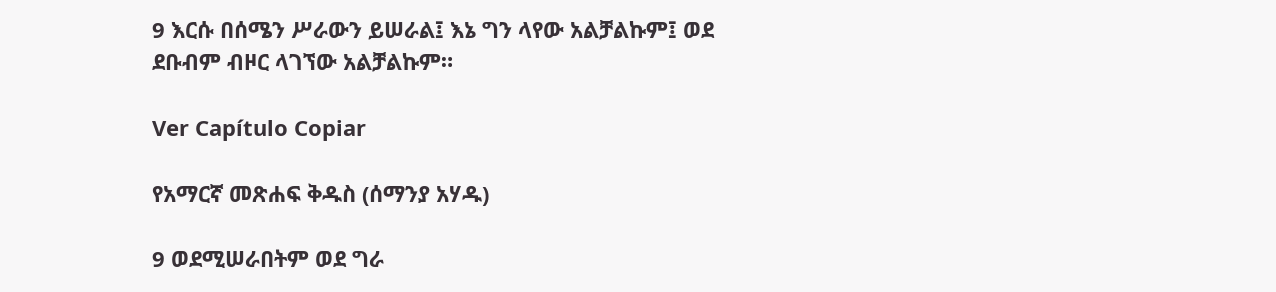9 እርሱ በሰሜን ሥራውን ይሠራል፤ እኔ ግን ላየው አልቻልኩም፤ ወደ ደቡብም ብዞር ላገኘው አልቻልኩም።

Ver Capítulo Copiar

የአማርኛ መጽሐፍ ቅዱስ (ሰማንያ አሃዱ)

9 ወደሚሠራበትም ወደ ግራ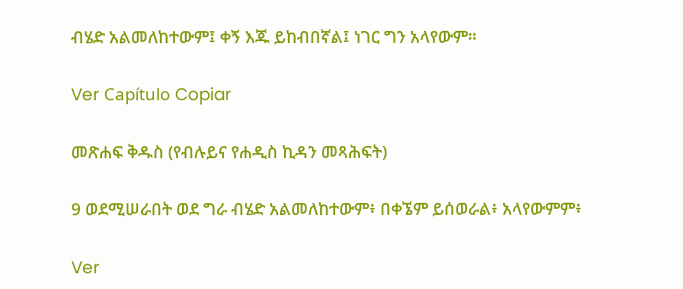ብሄድ አልመለከተውም፤ ቀኝ እጁ ይከብበኛል፤ ነገር ግን አላየውም።

Ver Capítulo Copiar

መጽሐፍ ቅዱስ (የብሉይና የሐዲስ ኪዳን መጻሕፍት)

9 ወደሚሠራበት ወደ ግራ ብሄድ አልመለከተውም፥ በቀኜም ይሰወራል፥ አላየውምም፥

Ver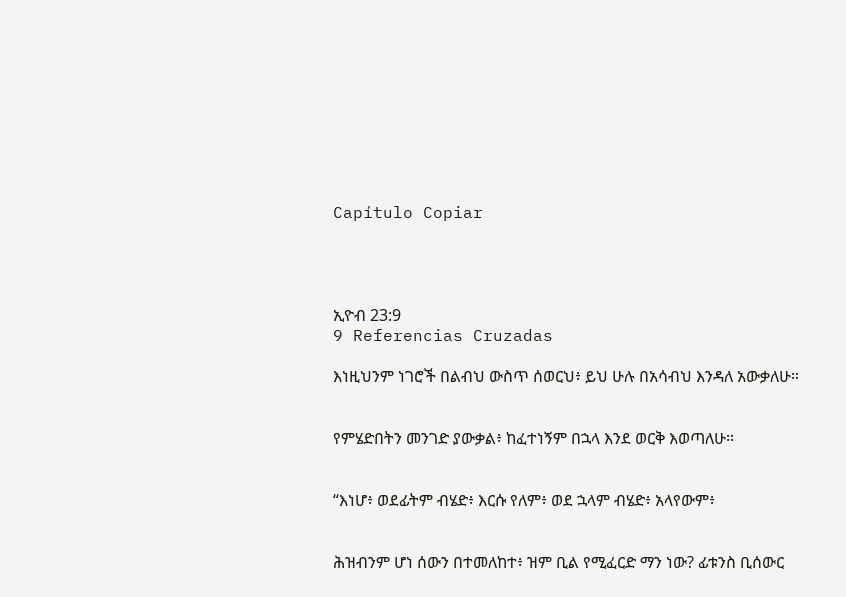Capítulo Copiar




ኢዮብ 23:9
9 Referencias Cruzadas

እነዚህንም ነገሮች በልብህ ውስጥ ሰወርህ፥ ይህ ሁሉ በአሳብህ እንዳለ አውቃለሁ።


የምሄድበትን መንገድ ያውቃል፥ ከፈተነኝም በኋላ እንደ ወርቅ እወጣለሁ።


“እነሆ፥ ወደፊትም ብሄድ፥ እርሱ የለም፥ ወደ ኋላም ብሄድ፥ አላየውም፥


ሕዝብንም ሆነ ሰውን በተመለከተ፥ ዝም ቢል የሚፈርድ ማን ነው? ፊቱንስ ቢሰውር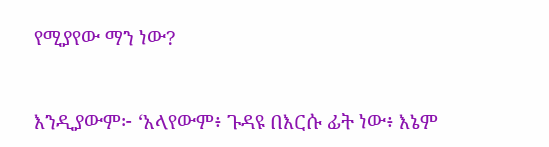የሚያየው ማን ነው?


እንዲያውም፦ ‘አላየውም፥ ጉዳዩ በእርሱ ፊት ነው፥ እኔም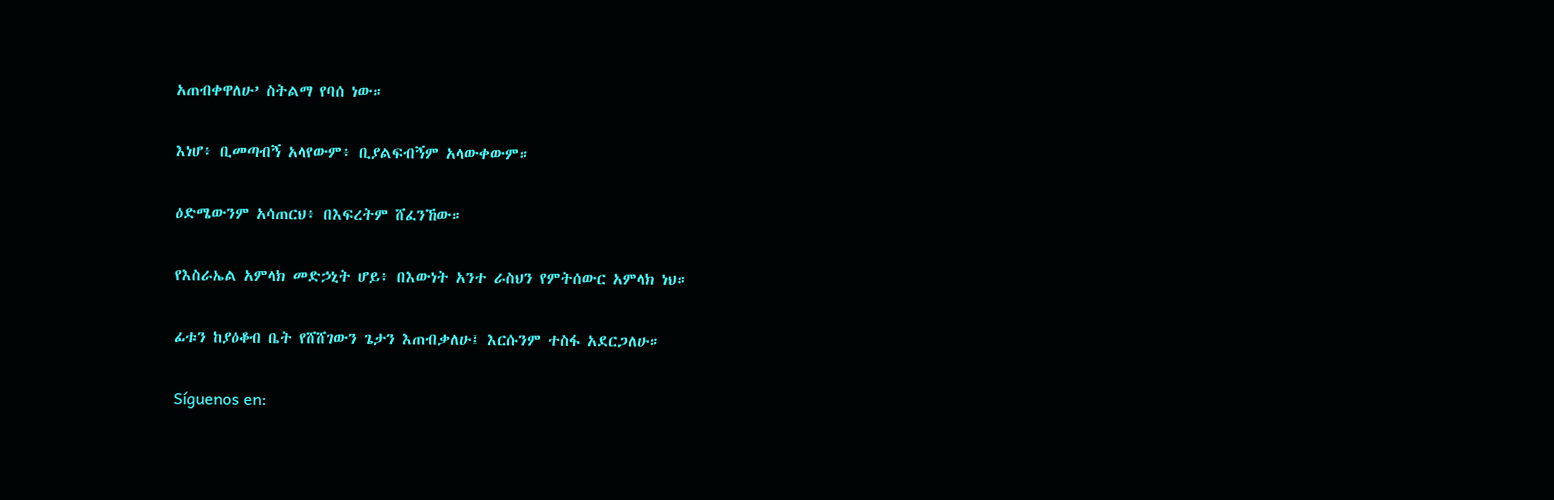አጠብቀዋለሁ’ ስትልማ የባሰ ነው።


እነሆ፥ ቢመጣብኝ አላየውም፥ ቢያልፍብኝም አላውቀውም።


ዕድሜውንም አሳጠርህ፥ በእፍረትም ሸፈንኸው።


የእስራኤል አምላክ መድኃኒት ሆይ፥ በእውነት አንተ ራስህን የምትሰውር አምላክ ነህ።


ፊቱን ከያዕቆብ ቤት የሸሸገውን ጌታን እጠብቃለሁ፤ እርሱንም ተስፋ አደርጋለሁ።


Síguenos en: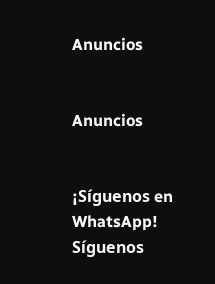Anuncios


Anuncios


¡Síguenos en WhatsApp! Síguenos